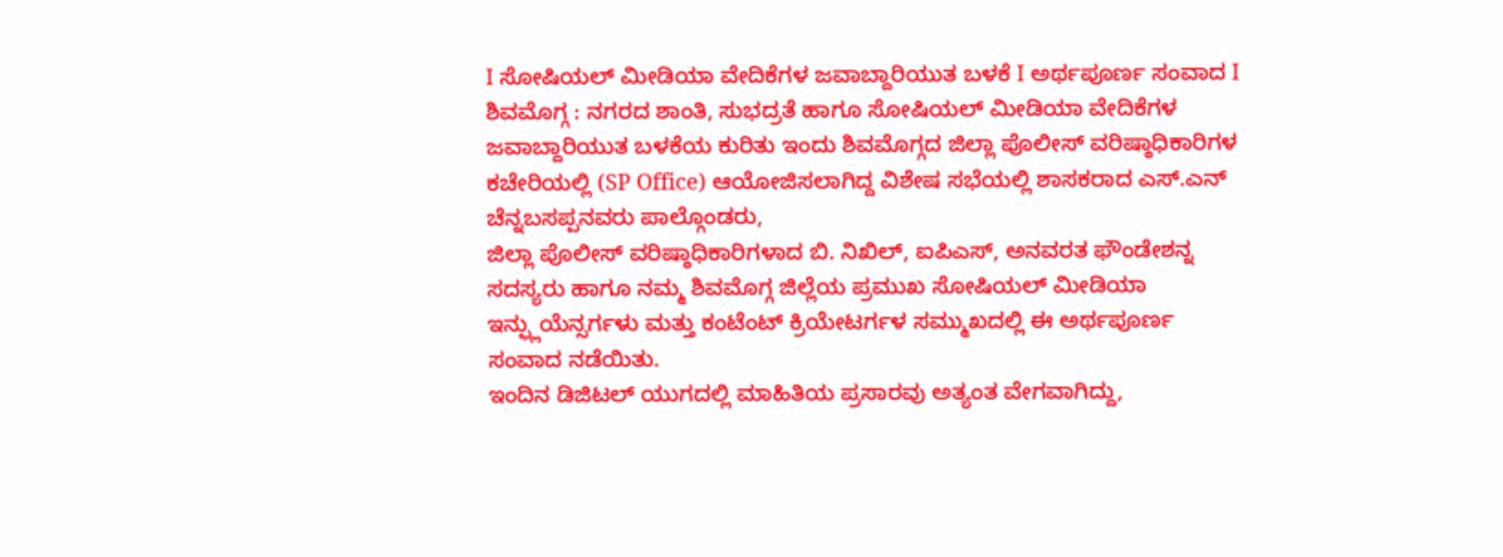I ಸೋಷಿಯಲ್ ಮೀಡಿಯಾ ವೇದಿಕೆಗಳ ಜವಾಬ್ದಾರಿಯುತ ಬಳಕೆ I ಅರ್ಥಪೂರ್ಣ ಸಂವಾದ I
ಶಿವಮೊಗ್ಗ : ನಗರದ ಶಾಂತಿ, ಸುಭದ್ರತೆ ಹಾಗೂ ಸೋಷಿಯಲ್ ಮೀಡಿಯಾ ವೇದಿಕೆಗಳ ಜವಾಬ್ದಾರಿಯುತ ಬಳಕೆಯ ಕುರಿತು ಇಂದು ಶಿವಮೊಗ್ಗದ ಜಿಲ್ಲಾ ಪೊಲೀಸ್ ವರಿಷ್ಠಾಧಿಕಾರಿಗಳ ಕಚೇರಿಯಲ್ಲಿ (SP Office) ಆಯೋಜಿಸಲಾಗಿದ್ದ ವಿಶೇಷ ಸಭೆಯಲ್ಲಿ ಶಾಸಕರಾದ ಎಸ್.ಎನ್ ಚೆನ್ನಬಸಪ್ಪನವರು ಪಾಲ್ಗೊಂಡರು,
ಜಿಲ್ಲಾ ಪೊಲೀಸ್ ವರಿಷ್ಠಾಧಿಕಾರಿಗಳಾದ ಬಿ. ನಿಖಿಲ್, ಐಪಿಎಸ್, ಅನವರತ ಫೌಂಡೇಶನ್ನ ಸದಸ್ಯರು ಹಾಗೂ ನಮ್ಮ ಶಿವಮೊಗ್ಗ ಜಿಲ್ಲೆಯ ಪ್ರಮುಖ ಸೋಷಿಯಲ್ ಮೀಡಿಯಾ ಇನ್ಫ್ಲುಯೆನ್ಸರ್ಗಳು ಮತ್ತು ಕಂಟೆಂಟ್ ಕ್ರಿಯೇಟರ್ಗಳ ಸಮ್ಮುಖದಲ್ಲಿ ಈ ಅರ್ಥಪೂರ್ಣ ಸಂವಾದ ನಡೆಯಿತು.
ಇಂದಿನ ಡಿಜಿಟಲ್ ಯುಗದಲ್ಲಿ ಮಾಹಿತಿಯ ಪ್ರಸಾರವು ಅತ್ಯಂತ ವೇಗವಾಗಿದ್ದು,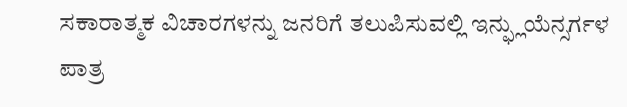ಸಕಾರಾತ್ಮಕ ವಿಚಾರಗಳನ್ನು ಜನರಿಗೆ ತಲುಪಿಸುವಲ್ಲಿ ಇನ್ಫ್ಲುಯೆನ್ಸರ್ಗಳ ಪಾತ್ರ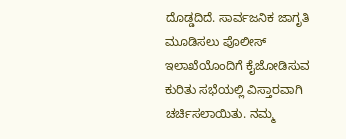ದೊಡ್ಡದಿದೆ. ಸಾರ್ವಜನಿಕ ಜಾಗೃತಿ ಮೂಡಿಸಲು ಪೊಲೀಸ್ ಇಲಾಖೆಯೊಂದಿಗೆ ಕೈಜೋಡಿಸುವ ಕುರಿತು ಸಭೆಯಲ್ಲಿ ವಿಸ್ತಾರವಾಗಿ ಚರ್ಚಿಸಲಾಯಿತು. ನಮ್ಮ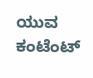ಯುವ ಕಂಟೆಂಟ್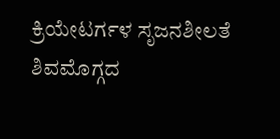ಕ್ರಿಯೇಟರ್ಗಳ ಸೃಜನಶೀಲತೆ ಶಿವಮೊಗ್ಗದ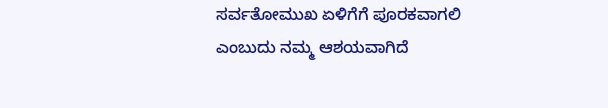ಸರ್ವತೋಮುಖ ಏಳಿಗೆಗೆ ಪೂರಕವಾಗಲಿ ಎಂಬುದು ನಮ್ಮ ಆಶಯವಾಗಿದೆ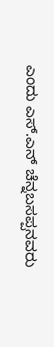ಎಂದು ಎಸ್.ಎನ್ ಚೆನ್ನಬಸಪ್ಪನವರು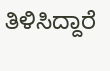ತಿಳಿಸಿದ್ದಾರೆ